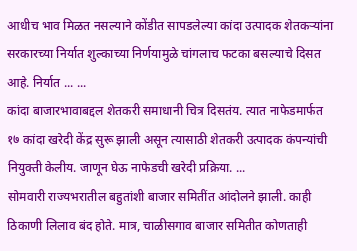आधीच भाव मिळत नसल्याने कोंडीत सापडलेल्या कांदा उत्पादक शेतकऱ्यांना सरकारच्या निर्यात शुल्काच्या निर्णयामुळे चांगलाच फटका बसल्याचे दिसत आहे. निर्यात ... ...
कांदा बाजारभावाबद्दल शेतकरी समाधानी चित्र दिसतंय. त्यात नाफेडमार्फत १७ कांदा खरेदी केंद्र सुरू झाली असून त्यासाठी शेतकरी उत्पादक कंपन्यांची नियुक्ती केलीय. जाणून घेऊ नाफेडची खरेदी प्रक्रिया. ...
सोमवारी राज्यभरातील बहुतांशी बाजार समितींत आंदोलने झाली. काही ठिकाणी लिलाव बंद होते. मात्र, चाळीसगाव बाजार समितीत कोणताही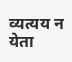व्यत्यय न येता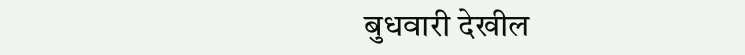बुधवारी देखील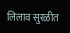लिलाव सुरळीत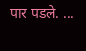पार पडले. ...